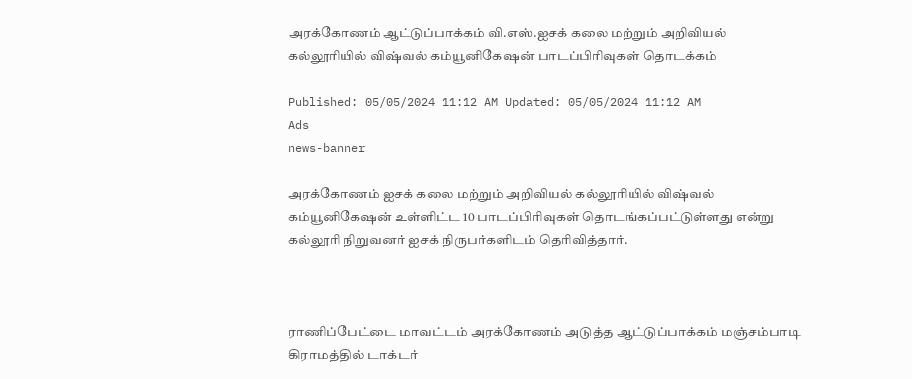அரக்கோணம் ஆட்டுப்பாக்கம் வி.எஸ்.ஐசக் கலை மற்றும் அறிவியல் கல்லூரியில் விஷ்வல் கம்யூனிகேஷன் பாடப்பிரிவுகள் தொடக்கம்

Published: 05/05/2024 11:12 AM Updated: 05/05/2024 11:12 AM
Ads
news-banner

அரக்கோணம் ஐசக் கலை மற்றும் அறிவியல் கல்லூரியில் விஷ்வல் கம்யூனிகேஷன் உள்ளிட்ட 10 பாடப்பிரிவுகள் தொடங்கப்பட்டுள்ளது என்று கல்லூரி நிறுவனர் ஐசக் நிருபர்களிடம் தெரிவித்தார்.



ராணிப்பேட்டை மாவட்டம் அரக்கோணம் அடுத்த ஆட்டுப்பாக்கம் மஞ்சம்பாடி கிராமத்தில் டாக்டர்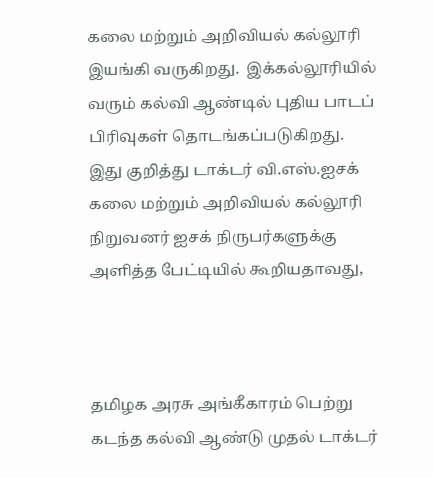கலை மற்றும் அறிவியல் கல்லூரி இயங்கி வருகிறது.  இக்கல்லூரியில் வரும் கல்வி ஆண்டில் புதிய பாடப் பிரிவுகள் தொடங்கப்படுகிறது.  இது குறித்து டாக்டர் வி.எஸ்.ஐசக் கலை மற்றும் அறிவியல் கல்லூரி நிறுவனர் ஐசக் நிருபர்களுக்கு அளித்த பேட்டியில் கூறியதாவது,



தமிழக அரசு அங்கீகாரம் பெற்று கடந்த கல்வி ஆண்டு முதல் டாக்டர்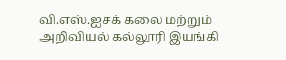வி.எஸ்.ஐசக் கலை மற்றும் அறிவியல் கல்லூரி இயங்கி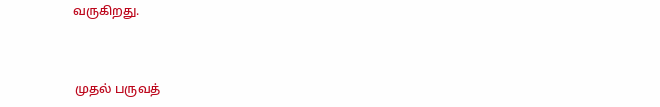வருகிறது.



 முதல் பருவத்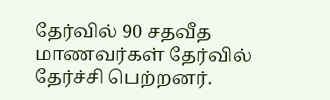தேர்வில் 90 சதவீத மாணவர்கள் தேர்வில் தேர்ச்சி பெற்றனர்.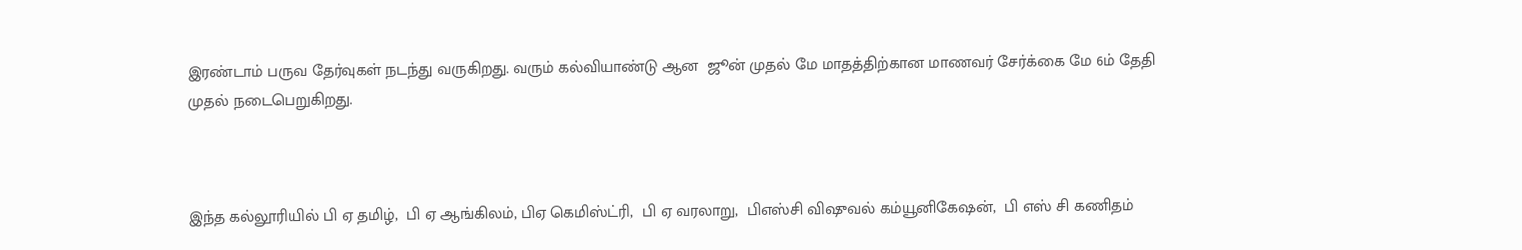இரண்டாம் பருவ தேர்வுகள் நடந்து வருகிறது. வரும் கல்வியாண்டு ஆன  ஜூன் முதல் மே மாதத்திற்கான மாணவர் சேர்க்கை மே 6ம் தேதி முதல் நடைபெறுகிறது.



இந்த கல்லூரியில் பி ஏ தமிழ்,  பி ஏ ஆங்கிலம், பிஏ கெமிஸ்ட்ரி,  பி ஏ வரலாறு,  பிஎஸ்சி விஷுவல் கம்யூனிகேஷன்,  பி எஸ் சி கணிதம்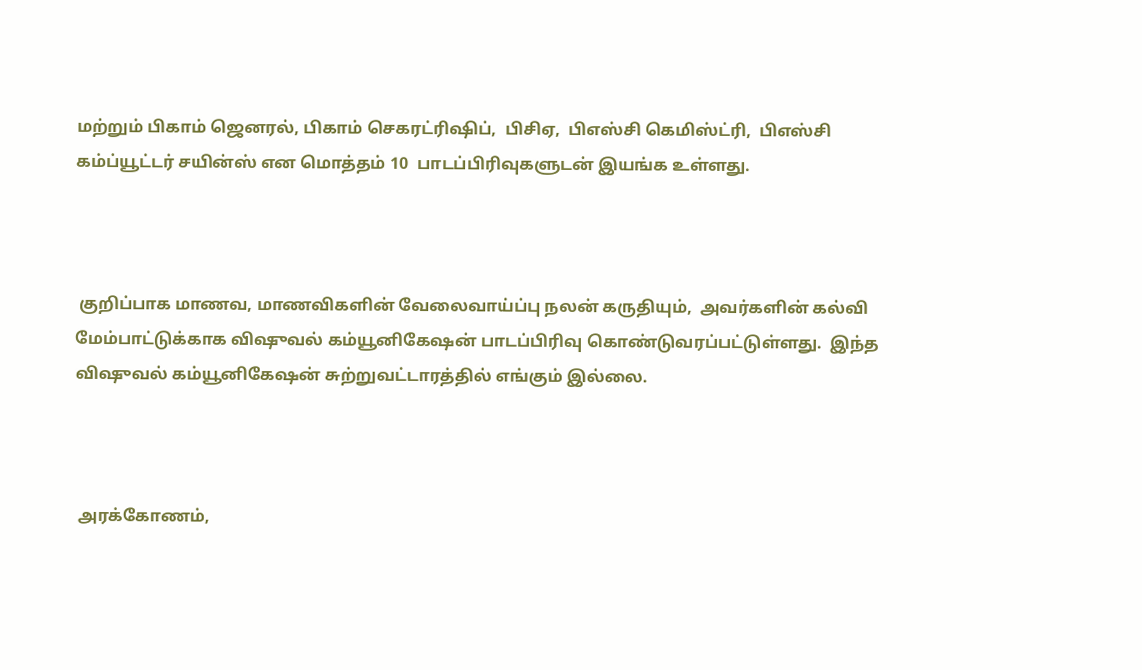மற்றும் பிகாம் ஜெனரல், பிகாம் செகரட்ரிஷிப்,  பிசிஏ,  பிஎஸ்சி கெமிஸ்ட்ரி,  பிஎஸ்சி கம்ப்யூட்டர் சயின்ஸ் என மொத்தம் 10  பாடப்பிரிவுகளுடன் இயங்க உள்ளது.



 குறிப்பாக மாணவ, மாணவிகளின் வேலைவாய்ப்பு நலன் கருதியும்,  அவர்களின் கல்வி மேம்பாட்டுக்காக விஷுவல் கம்யூனிகேஷன் பாடப்பிரிவு கொண்டுவரப்பட்டுள்ளது.  இந்த விஷுவல் கம்யூனிகேஷன் சுற்றுவட்டாரத்தில் எங்கும் இல்லை.



 அரக்கோணம்,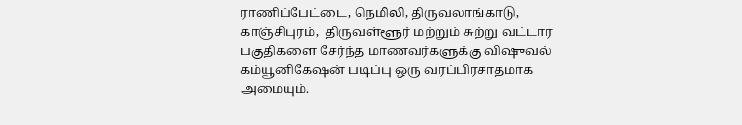ராணிப்பேட்டை, நெமிலி, திருவலாங்காடு,  காஞ்சிபுரம்,  திருவள்ளூர் மற்றும் சுற்று வட்டார பகுதிகளை சேர்ந்த மாணவர்களுக்கு விஷுவல் கம்யூனிகேஷன் படிப்பு ஒரு வரப்பிரசாதமாக அமையும்.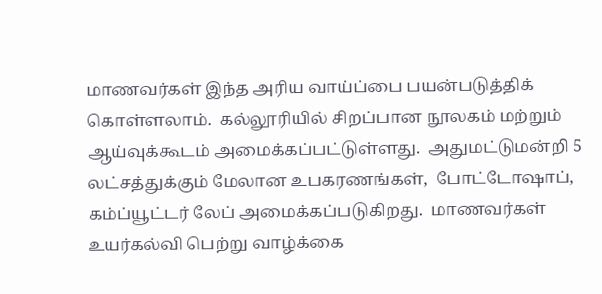மாணவர்கள் இந்த அரிய வாய்ப்பை பயன்படுத்திக் கொள்ளலாம்.  கல்லூரியில் சிறப்பான நூலகம் மற்றும் ஆய்வுக்கூடம் அமைக்கப்பட்டுள்ளது.  அதுமட்டுமன்றி 5 லட்சத்துக்கும் மேலான உபகரணங்கள்,  போட்டோஷாப், கம்ப்யூட்டர் லேப் அமைக்கப்படுகிறது.  மாணவர்கள் உயர்கல்வி பெற்று வாழ்க்கை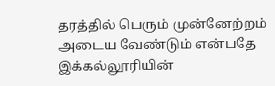தரத்தில் பெரும் முன்னேற்றம் அடைய வேண்டும் என்பதே இக்கல்லூரியின்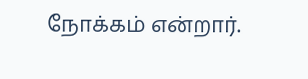நோக்கம் என்றார்.